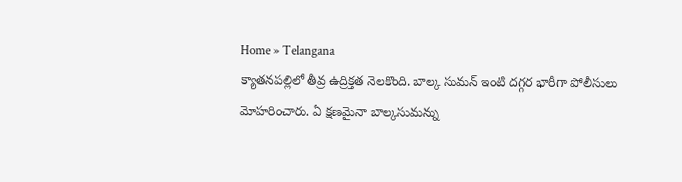Home » Telangana
క్యాతనపల్లిలో తీవ్ర ఉద్రిక్తత నెలకొంది. బాల్క సుమన్ ఇంటి దగ్గర భారీగా పోలీసులు మోహరించారు. ఏ క్షణమైనా బాల్కసుమన్ను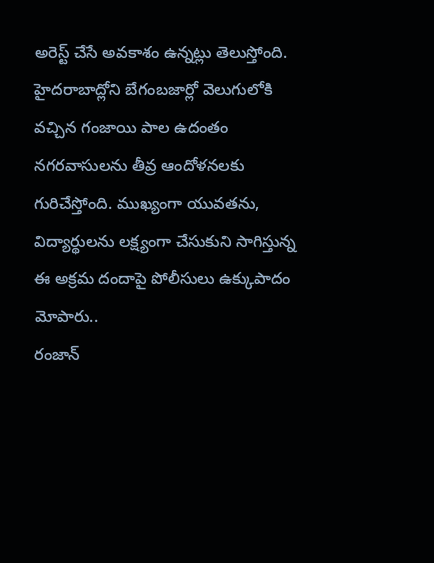అరెస్ట్ చేసే అవకాశం ఉన్నట్లు తెలుస్తోంది.
హైదరాబాద్లోని బేగంబజార్లో వెలుగులోకి వచ్చిన గంజాయి పాల ఉదంతం నగరవాసులను తీవ్ర ఆందోళనలకు గురిచేస్తోంది. ముఖ్యంగా యువతను, విద్యార్థులను లక్ష్యంగా చేసుకుని సాగిస్తున్న ఈ అక్రమ దందాపై పోలీసులు ఉక్కుపాదం మోపారు..
రంజాన్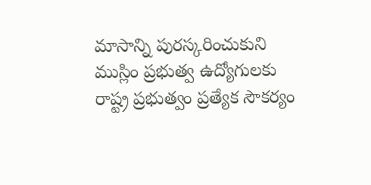మాసాన్ని పురస్కరించుకుని ముస్లిం ప్రభుత్వ ఉద్యోగులకు రాష్ట్ర ప్రభుత్వం ప్రత్యేక సౌకర్యం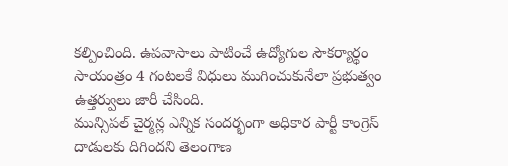కల్పించింది. ఉపవాసాలు పాటించే ఉద్యోగుల సౌకర్యార్థం సాయంత్రం 4 గంటలకే విధులు ముగించుకునేలా ప్రభుత్వం ఉత్తర్వులు జారీ చేసింది.
మున్సిపల్ చైర్మన్ల ఎన్నిక సందర్భంగా అధికార పార్టీ కాంగ్రెస్ దాడులకు దిగిందని తెలంగాణ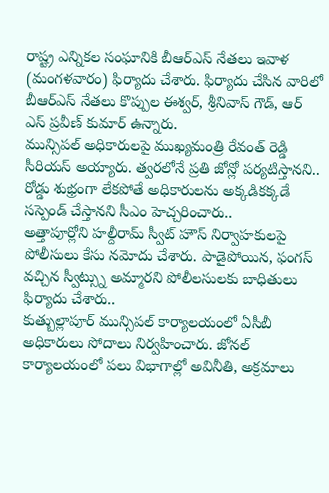రాష్ట్ర ఎన్నికల సంఘానికి బీఆర్ఎస్ నేతలు ఇవాళ (మంగళవారం) ఫిర్యాదు చేశారు. ఫిర్యాదు చేసిన వారిలో బీఆర్ఎస్ నేతలు కొప్పుల ఈశ్వర్, శ్రీనివాస్ గౌడ్, ఆర్ ఎస్ ప్రవీణ్ కుమార్ ఉన్నారు.
మున్సిపల్ అధికారులపై ముఖ్యమంత్రి రేవంత్ రెడ్డి సీరియస్ అయ్యారు. త్వరలోనే ప్రతి జోన్లో పర్యటిస్తానని.. రోడ్డు శుభ్రంగా లేకపోతే అధికారులను అక్కడికక్కడే సస్పెండ్ చేస్తానని సీఎం హెచ్చరించారు..
అత్తాపూర్లోని హల్దీరామ్ స్వీట్ హౌస్ నిర్వాహకులపై పోలీసులు కేసు నమోదు చేశారు. పాడైపోయిన, ఫంగస్ వచ్చిన స్వీట్స్ను అమ్మారని పోలీలసులకు బాధితులు ఫిర్యాదు చేశారు..
కుత్బుల్లాపూర్ మున్సిపల్ కార్యాలయంలో ఏసీబీ అధికారులు సోదాలు నిర్వహించారు. జోనల్ కార్యాలయంలో పలు విభాగాల్లో అవినీతి, అక్రమాలు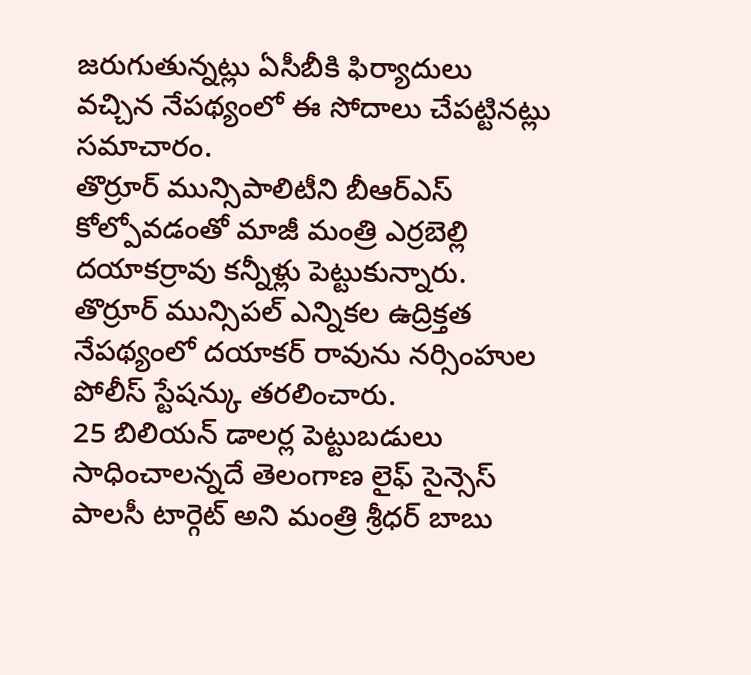జరుగుతున్నట్లు ఏసీబీకి ఫిర్యాదులు వచ్చిన నేపథ్యంలో ఈ సోదాలు చేపట్టినట్లు సమాచారం.
తొర్రూర్ మున్సిపాలిటీని బీఆర్ఎస్ కోల్పోవడంతో మాజీ మంత్రి ఎర్రబెల్లి దయాకర్రావు కన్నీళ్లు పెట్టుకున్నారు. తొర్రూర్ మున్సిపల్ ఎన్నికల ఉద్రిక్తత నేపథ్యంలో దయాకర్ రావును నర్సింహుల పోలీస్ స్టేషన్కు తరలించారు.
25 బిలియన్ డాలర్ల పెట్టుబడులు సాధించాలన్నదే తెలంగాణ లైఫ్ సైన్సెస్ పాలసీ టార్గెట్ అని మంత్రి శ్రీధర్ బాబు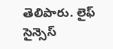తెలిపారు. లైఫ్ సైన్సెస్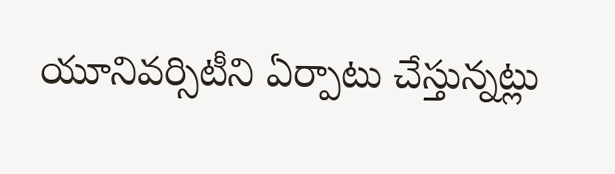యూనివర్సిటీని ఏర్పాటు చేస్తున్నట్లు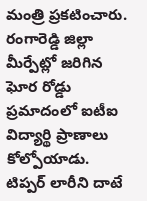మంత్రి ప్రకటించారు.
రంగారెడ్డి జిల్లా మీర్పేట్లో జరిగిన ఘోర రోడ్డు ప్రమాదంలో ఐటీఐ విద్యార్థి ప్రాణాలు కోల్పోయాడు. టిప్పర్ లారీని దాటే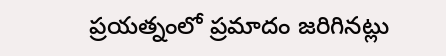ప్రయత్నంలో ప్రమాదం జరిగినట్లు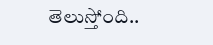తెలుస్తోంది..